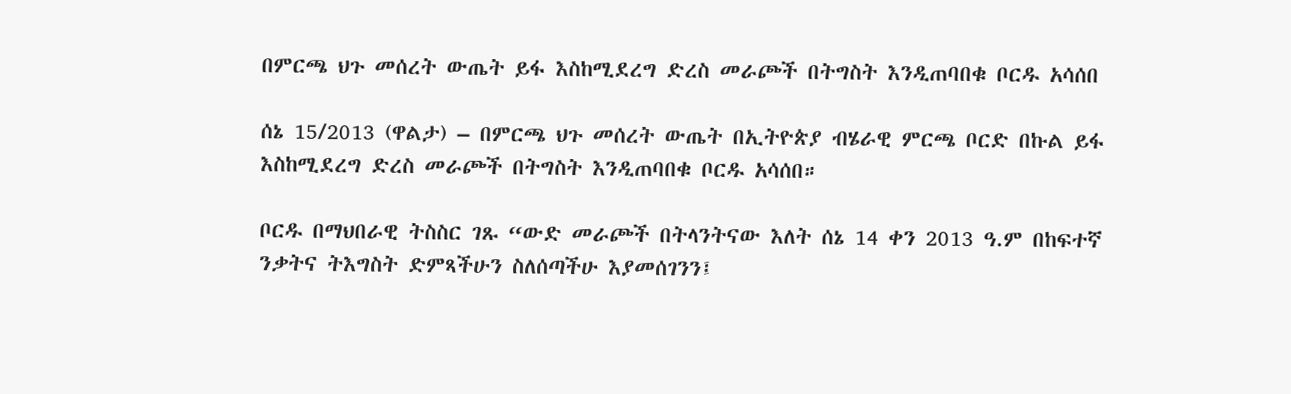በምርጫ ህጉ መሰረት ውጤት ይፋ እስከሚደረግ ድረስ መራጮች በትግስት እንዲጠባበቁ ቦርዱ አሳሰበ

ሰኔ 15/2013 (ዋልታ) – በምርጫ ህጉ መሰረት ውጤት በኢትዮጵያ ብሄራዊ ምርጫ ቦርድ በኩል ይፋ እስከሚደረግ ድረስ መራጮች በትግስት እንዲጠባበቁ ቦርዱ አሳሰበ።

ቦርዱ በማህበራዊ ትስስር ገጹ “ውድ መራጮች በትላንትናው እለት ሰኔ 14 ቀን 2013 ዓ.ም በከፍተኛ ንቃትና ትእግስት ድምጻችሁን ስለሰጣችሁ እያመሰገንን፤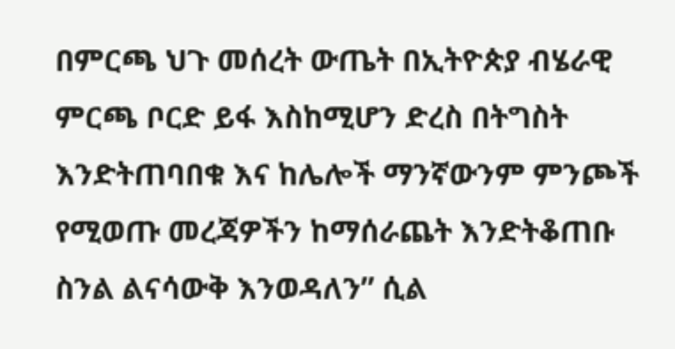በምርጫ ህጉ መሰረት ውጤት በኢትዮጵያ ብሄራዊ ምርጫ ቦርድ ይፋ እስከሚሆን ድረስ በትግስት እንድትጠባበቁ እና ከሌሎች ማንኛውንም ምንጮች የሚወጡ መረጃዎችን ከማሰራጨት እንድትቆጠቡ ስንል ልናሳውቅ እንወዳለን” ሲል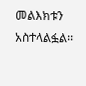መልእክቱን አስተላልፏል፡፡